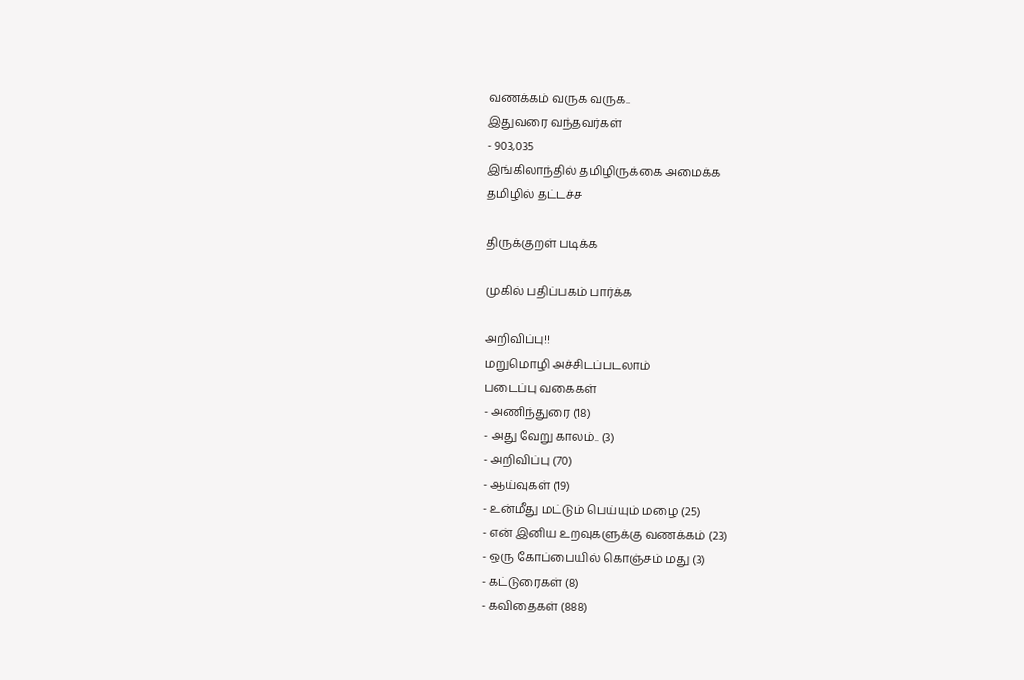வணக்கம் வருக வருக..
இதுவரை வந்தவர்கள்
- 903,035
இங்கிலாந்தில் தமிழிருக்கை அமைக்க
தமிழில் தட்டச்ச

திருக்குறள் படிக்க

முகில் பதிப்பகம் பார்க்க

அறிவிப்பு!!
மறுமொழி அச்சிடப்படலாம்
படைப்பு வகைகள்
- அணிந்துரை (18)
- அது வேறு காலம்.. (3)
- அறிவிப்பு (70)
- ஆய்வுகள் (19)
- உன்மீது மட்டும் பெய்யும் மழை (25)
- என் இனிய உறவுகளுக்கு வணக்கம் (23)
- ஒரு கோப்பையில் கொஞ்சம் மது (3)
- கட்டுரைகள் (8)
- கவிதைகள் (888)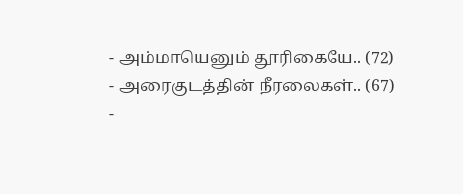- அம்மாயெனும் தூரிகையே.. (72)
- அரைகுடத்தின் நீரலைகள்.. (67)
-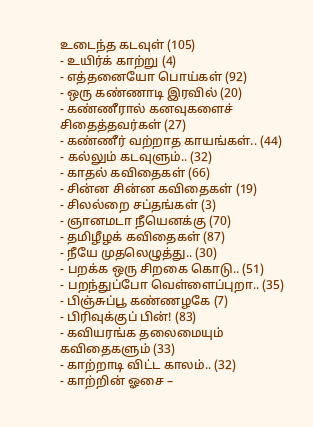உடைந்த கடவுள் (105)
- உயிர்க் காற்று (4)
- எத்தனையோ பொய்கள் (92)
- ஒரு கண்ணாடி இரவில் (20)
- கண்ணீரால் கனவுகளைச் சிதைத்தவர்கள் (27)
- கண்ணீர் வற்றாத காயங்கள்.. (44)
- கல்லும் கடவுளும்.. (32)
- காதல் கவிதைகள் (66)
- சின்ன சின்ன கவிதைகள் (19)
- சிலல்றை சப்தங்கள் (3)
- ஞானமடா நீயெனக்கு (70)
- தமிழீழக் கவிதைகள் (87)
- நீயே முதலெழுத்து.. (30)
- பறக்க ஒரு சிறகை கொடு.. (51)
- பறந்துப்போ வெள்ளைப்புறா.. (35)
- பிஞ்சுப்பூ கண்ணழகே (7)
- பிரிவுக்குப் பின்! (83)
- கவியரங்க தலைமையும் கவிதைகளும் (33)
- காற்றாடி விட்ட காலம்.. (32)
- காற்றின் ஓசை –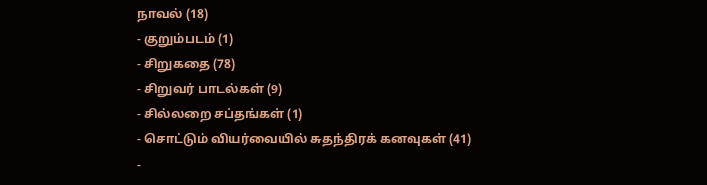நாவல் (18)
- குறும்படம் (1)
- சிறுகதை (78)
- சிறுவர் பாடல்கள் (9)
- சில்லறை சப்தங்கள் (1)
- சொட்டும் வியர்வையில் சுதந்திரக் கனவுகள் (41)
-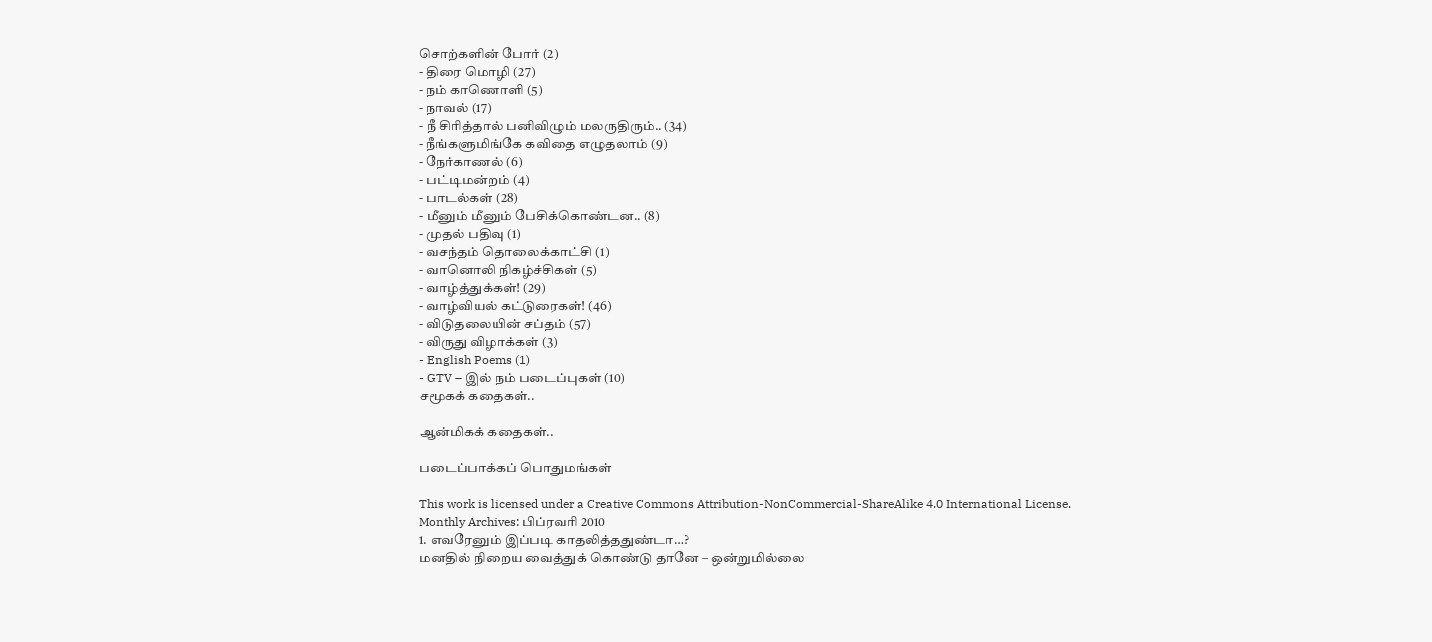சொற்களின் போர் (2)
- திரை மொழி (27)
- நம் காணொளி (5)
- நாவல் (17)
- நீ சிரித்தால் பனிவிழும் மலருதிரும்.. (34)
- நீங்களுமிங்கே கவிதை எழுதலாம் (9)
- நேர்காணல் (6)
- பட்டிமன்றம் (4)
- பாடல்கள் (28)
- மீனும் மீனும் பேசிக்கொண்டன.. (8)
- முதல் பதிவு (1)
- வசந்தம் தொலைக்காட்சி (1)
- வானொலி நிகழ்ச்சிகள் (5)
- வாழ்த்துக்கள்! (29)
- வாழ்வியல் கட்டுரைகள்! (46)
- விடுதலையின் சப்தம் (57)
- விருது விழாக்கள் (3)
- English Poems (1)
- GTV – இல் நம் படைப்புகள் (10)
சமூகக் கதைகள்..

ஆன்மிகக் கதைகள்..

படைப்பாக்கப் பொதுமங்கள்

This work is licensed under a Creative Commons Attribution-NonCommercial-ShareAlike 4.0 International License.
Monthly Archives: பிப்ரவரி 2010
1. எவரேனும் இப்படி காதலித்ததுண்டா…?
மனதில் நிறைய வைத்துக் கொண்டு தானே – ஒன்றுமில்லை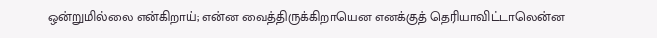ஒன்றுமில்லை என்கிறாய்; என்ன வைத்திருக்கிறாயென எனக்குத் தெரியாவிட்டாலென்ன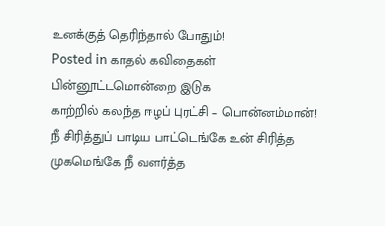உனக்குத் தெரிந்தால் போதும்!
Posted in காதல் கவிதைகள்
பின்னூட்டமொன்றை இடுக
காற்றில் கலந்த ஈழப் புரட்சி – பொன்னம்மான்!
நீ சிரித்துப் பாடிய பாட்டெங்கே உன் சிரித்த முகமெங்கே நீ வளர்த்த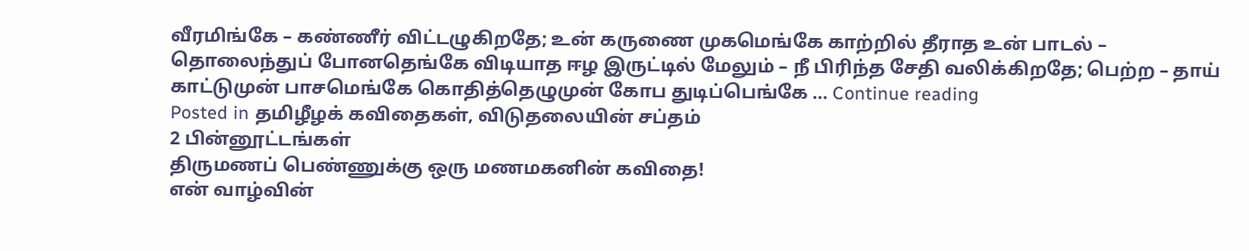வீரமிங்கே – கண்ணீர் விட்டழுகிறதே; உன் கருணை முகமெங்கே காற்றில் தீராத உன் பாடல் – தொலைந்துப் போனதெங்கே விடியாத ஈழ இருட்டில் மேலும் – நீ பிரிந்த சேதி வலிக்கிறதே; பெற்ற – தாய் காட்டுமுன் பாசமெங்கே கொதித்தெழுமுன் கோப துடிப்பெங்கே … Continue reading
Posted in தமிழீழக் கவிதைகள், விடுதலையின் சப்தம்
2 பின்னூட்டங்கள்
திருமணப் பெண்ணுக்கு ஒரு மணமகனின் கவிதை!
என் வாழ்வின்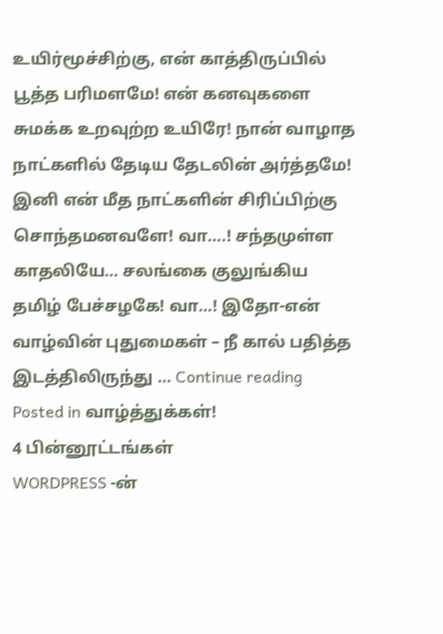உயிர்மூச்சிற்கு, என் காத்திருப்பில் பூத்த பரிமளமே! என் கனவுகளை சுமக்க உறவுற்ற உயிரே! நான் வாழாத நாட்களில் தேடிய தேடலின் அர்த்தமே! இனி என் மீத நாட்களின் சிரிப்பிற்கு சொந்தமனவளே! வா….! சந்தமுள்ள காதலியே… சலங்கை குலுங்கிய தமிழ் பேச்சழகே! வா…! இதோ-என் வாழ்வின் புதுமைகள் – நீ கால் பதித்த இடத்திலிருந்து … Continue reading
Posted in வாழ்த்துக்கள்!
4 பின்னூட்டங்கள்
WORDPRESS -ன்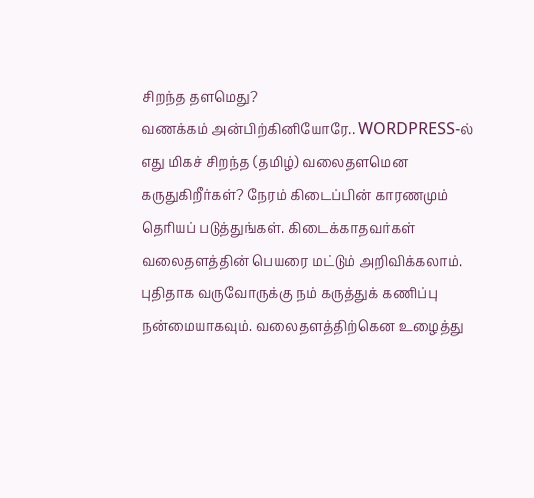சிறந்த தளமெது?
வணக்கம் அன்பிற்கினியோரே.. WORDPRESS-ல் எது மிகச் சிறந்த (தமிழ்) வலைதளமென கருதுகிறீர்கள்? நேரம் கிடைப்பின் காரணமும் தெரியப் படுத்துங்கள். கிடைக்காதவர்கள் வலைதளத்தின் பெயரை மட்டும் அறிவிக்கலாம். புதிதாக வருவோருக்கு நம் கருத்துக் கணிப்பு நன்மையாகவும். வலைதளத்திற்கென உழைத்து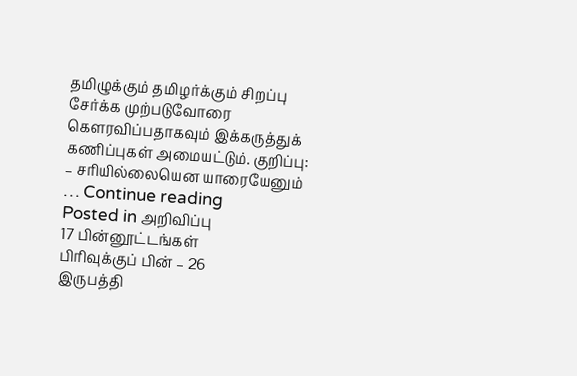தமிழுக்கும் தமிழர்க்கும் சிறப்பு சேர்க்க முற்படுவோரை கெளரவிப்பதாகவும் இக்கருத்துக் கணிப்புகள் அமையட்டும். குறிப்பு: – சரியில்லையென யாரையேனும் … Continue reading
Posted in அறிவிப்பு
17 பின்னூட்டங்கள்
பிரிவுக்குப் பின் – 26
இருபத்தி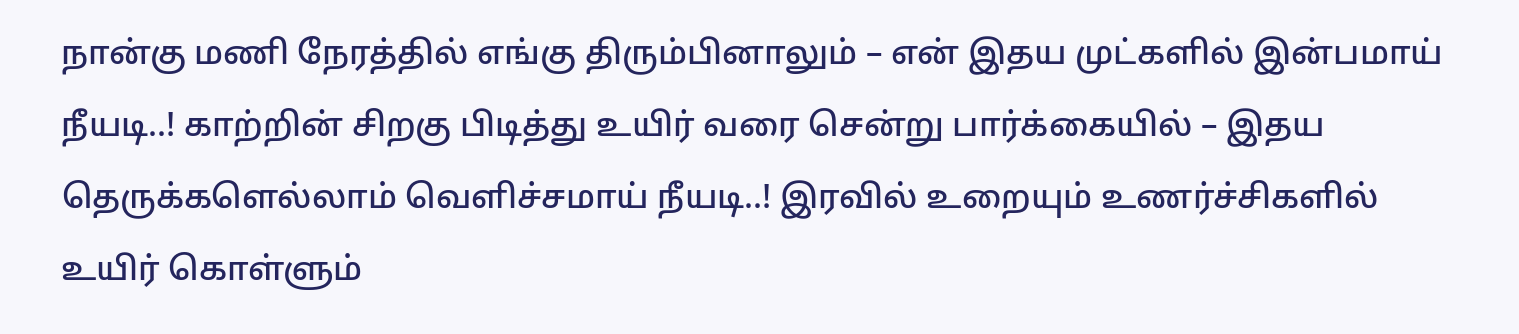நான்கு மணி நேரத்தில் எங்கு திரும்பினாலும் – என் இதய முட்களில் இன்பமாய் நீயடி..! காற்றின் சிறகு பிடித்து உயிர் வரை சென்று பார்க்கையில் – இதய தெருக்களெல்லாம் வெளிச்சமாய் நீயடி..! இரவில் உறையும் உணர்ச்சிகளில் உயிர் கொள்ளும்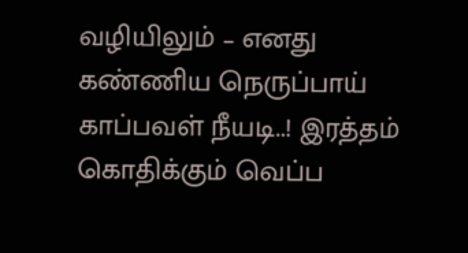வழியிலும் – எனது கண்ணிய நெருப்பாய் காப்பவள் நீயடி..! இரத்தம் கொதிக்கும் வெப்ப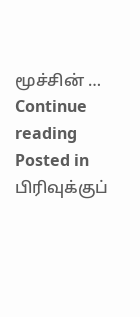மூச்சின் … Continue reading
Posted in பிரிவுக்குப்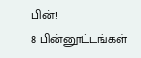பின்!
8 பின்னூட்டங்கள்